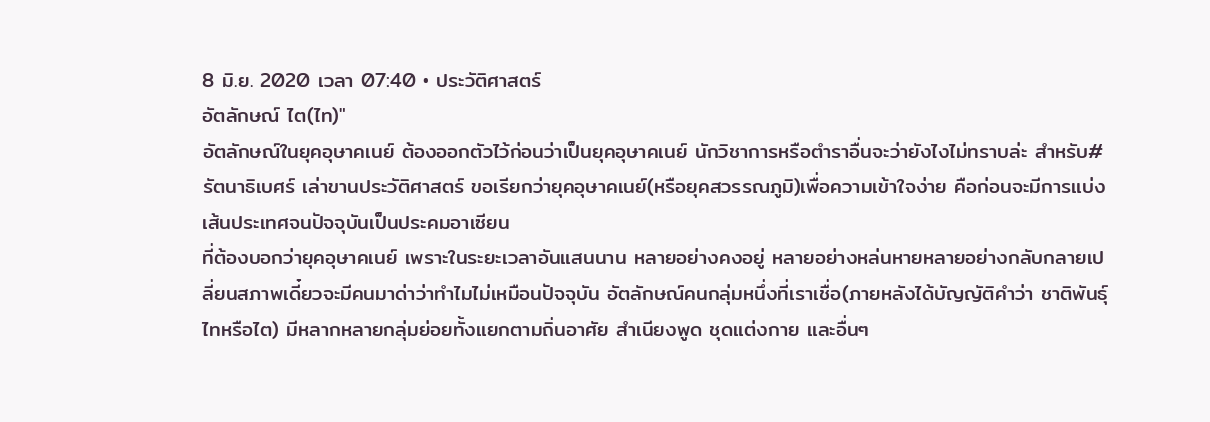8 มิ.ย. 2020 เวลา 07:40 • ประวัติศาสตร์
อัตลักษณ์ ไต(ไท)"
อัตลักษณ์ในยุคอุษาคเนย์ ต้องออกตัวไว้ก่อนว่าเป็นยุคอุษาคเนย์ นักวิชาการหรือตำราอื่นจะว่ายังไงไม่ทราบล่ะ สำหรับ#รัตนาธิเบศร์ เล่าขานประวัติศาสตร์ ขอเรียกว่ายุคอุษาคเนย์(หรือยุคสวรรณภูมิ)เพื่อความเข้าใจง่าย คือก่อนจะมีการแบ่งเส้นประเทศจนปัจจุบันเป็นประคมอาเซียน
ที่ต้องบอกว่ายุคอุษาคเนย์ เพราะในระยะเวลาอันแสนนาน หลายอย่างคงอยู่ หลายอย่างหล่นหายหลายอย่างกลับกลายเปลี่ยนสภาพเดี๋ยวจะมีคนมาด่าว่าทำไมไม่เหมือนปัจจุบัน อัตลักษณ์คนกลุ่มหนึ่งที่เราเชื่อ(ภายหลังได้บัญญัติคำว่า ชาติพันธุ์ไทหรือไต) มีหลากหลายกลุ่มย่อยทั้งแยกตามถิ่นอาศัย สำเนียงพูด ชุดแต่งกาย และอื่นๆ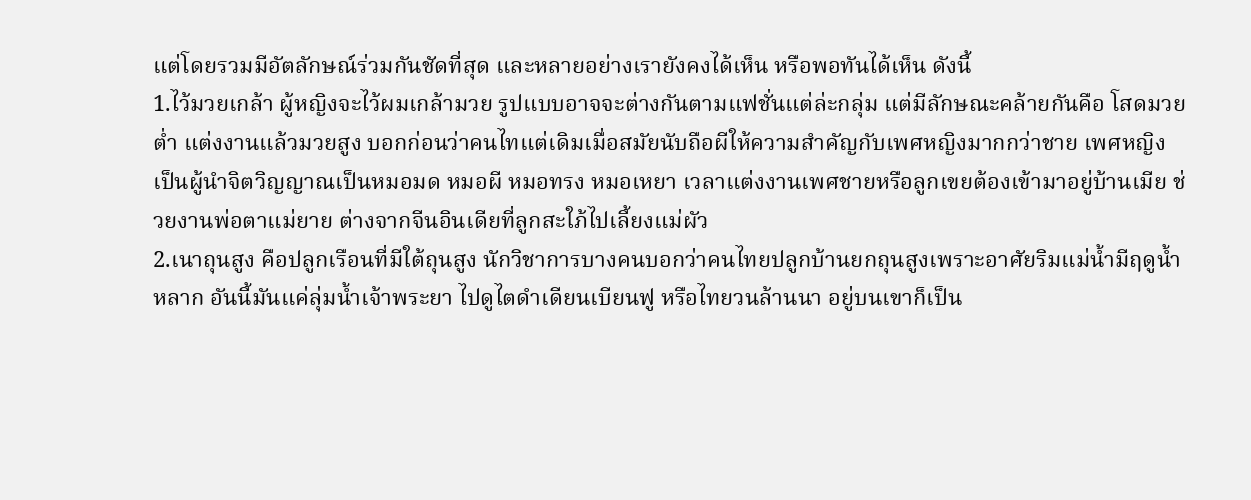แต่โดยรวมมีอัตลักษณ์ร่วมกันชัดที่สุด และหลายอย่างเรายังคงได้เห็น หรือพอทันได้เห็น ดังนี้
1.ไว้มวยเกล้า ผู้หญิงจะไว้ผมเกล้ามวย รูปแบบอาจจะต่างกันตามแฟชั่นแต่ล่ะกลุ่ม แต่มีลักษณะคล้ายกันคือ โสดมวยต่ำ แต่งงานแล้วมวยสูง บอกก่อนว่าคนไทแต่เดิมเมื่อสมัยนับถือผีให้ความสำคัญกับเพศหญิงมากกว่าชาย เพศหญิงเป็นผู้นำจิตวิญญาณเป็นหมอมด หมอผี หมอทรง หมอเหยา เวลาแต่งงานเพศชายหรือลูกเขยต้องเข้ามาอยู่บ้านเมีย ช่วยงานพ่อตาแม่ยาย ต่างจากจีนอินเดียที่ลูกสะใภ้ไปเลี้ยงแม่ผัว
2.เนาถุนสูง คือปลูกเรือนที่มีใต้ถุนสูง นักวิชาการบางคนบอกว่าคนไทยปลูกบ้านยกถุนสูงเพราะอาศัยริมแม่น้ำมีฤดูน้ำหลาก อันนี้มันแค่ลุ่มน้ำเจ้าพระยา ไปดูไตดำเดียนเบียนฟู หรือไทยวนล้านนา อยู่บนเขาก็เป็น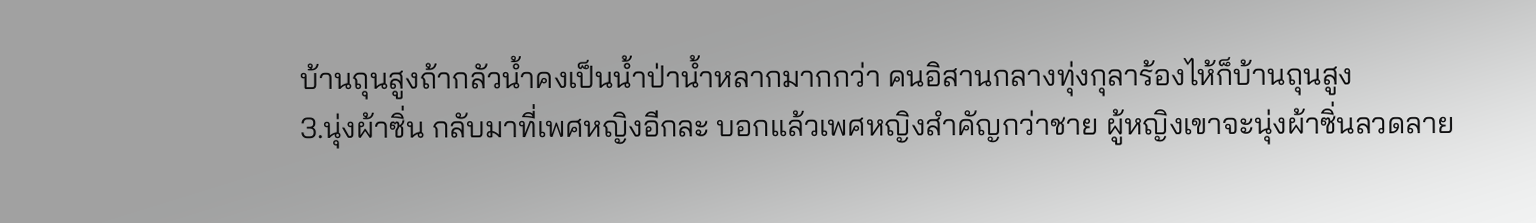บ้านถุนสูงถ้ากลัวน้ำคงเป็นน้ำป่าน้ำหลากมากกว่า คนอิสานกลางทุ่งกุลาร้องไห้ก็บ้านถุนสูง
3.นุ่งผ้าซิ่น กลับมาที่เพศหญิงอีกละ บอกแล้วเพศหญิงสำคัญกว่าชาย ผู้หญิงเขาจะนุ่งผ้าซิ่นลวดลาย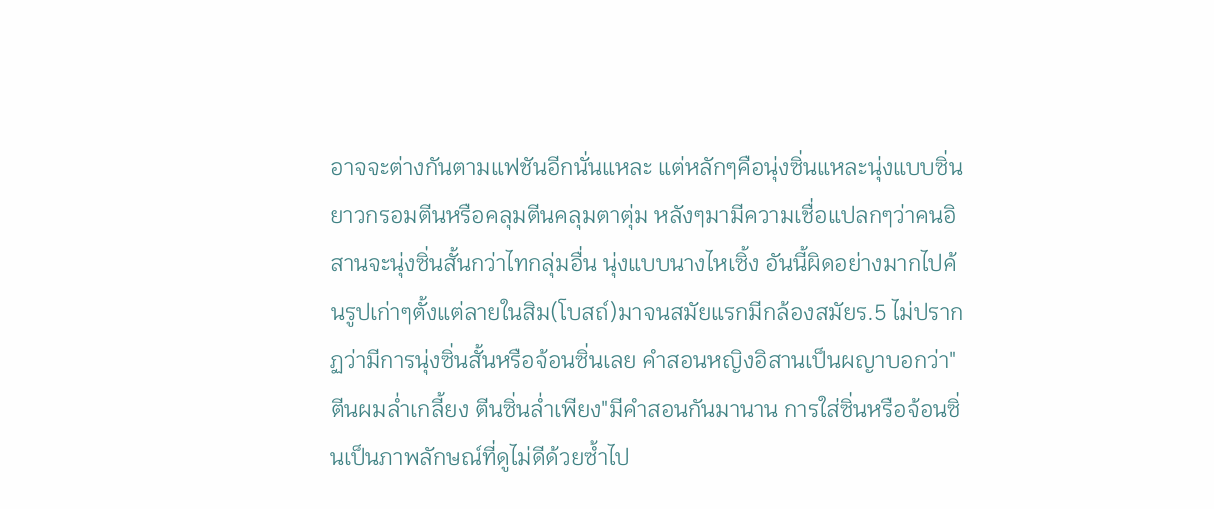อาจจะต่างกันตามแฟชันอีกนั่นแหละ แต่หลักๆคือนุ่งซิ่นแหละนุ่งแบบซิ่นยาวกรอมตีนหรือคลุมตีนคลุมตาตุ่ม หลังๆมามีความเชื่อแปลกๆว่าคนอิสานจะนุ่งซิ่นสั้นกว่าไทกลุ่มอื่น นุ่งแบบนางไหเซิ้ง อันนี้ผิดอย่างมากไปค้นรูปเก่าๆตั้งแต่ลายในสิม(โบสถ์)มาจนสมัยแรกมีกล้องสมัยร.5 ไม่ปรากฏว่ามีการนุ่งซิ่นสั้นหรือจ้อนซิ่นเลย คำสอนหญิงอิสานเป็นผญาบอกว่า"ตีนผมล่ำเกลี้ยง ตีนซิ่นล่ำเพียง"มีคำสอนกันมานาน การใส่ซิ่นหรือจ้อนซิ่นเป็นภาพลักษณ์ที่ดูไม่ดีด้วยซ้ำไป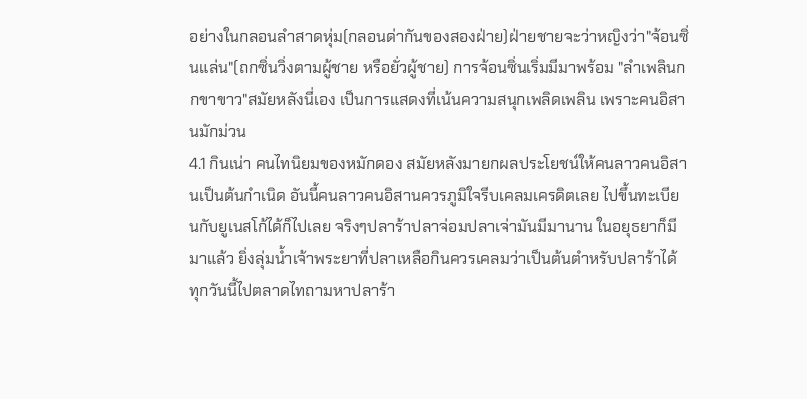อย่างในกลอนลำสาดหุ่ม(กลอนด่ากันของสองฝ่าย)ฝ่ายชายจะว่าหญิงว่า"จ้อนซิ่นแล่น"(ถกซิ่นวิ่งตามผู้ชาย หรือยั่วผู้ชาย) การจ้อนซิ่นเริ่มมีมาพร้อม "ลำเพลินกกขาขาว"สมัยหลังนี่เอง เป็นการแสดงที่เน้นความสนุกเพลิดเพลิน เพราะคนอิสานมักม่วน
4.1 กินเน่า คนไทนิยมของหมักดอง สมัยหลังมายกผลประโยชน์ให้คนลาวคนอิสานเป็นต้นกำเนิด อันนี้คนลาวคนอิสานควรภูมิใจรีบเคลมเครดิตเลย ไปขึ้นทะเบียนกับยูเนสโก้ได้ก็ไปเลย จริงๆปลาร้าปลาจ่อมปลาเจ่ามันมีมานาน ในอยุธยาก็มีมาแล้ว ยิ่งลุ่มน้ำเจ้าพระยาที่ปลาเหลือกินควรเคลมว่าเป็นต้นตำหรับปลาร้าได้ ทุกวันนี้ไปตลาดไทถามหาปลาร้า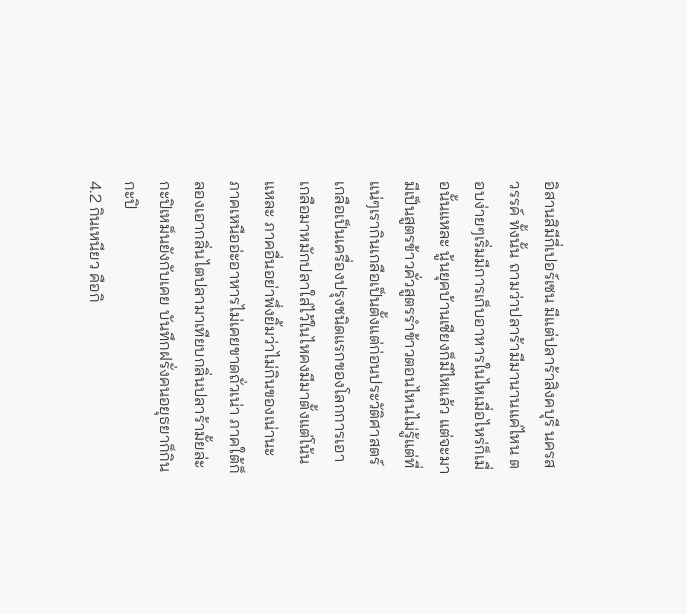อิสานสิมีกี่เปอร์เซน มีแต่ปลาร้าสิงคบุรี นครสวรรค์ ทั้งนั้น ถามว่าปลาร้ามีมานานแค่ไหน ตอบง่ายๆเริ่มมีการเก็บอาหารในไหเมื่อไหร่ก็เมื่อนั้นแหละ นู้นยุคบ้านเชียงก็มีไหแล้ว แต่จะมามีเป็นสูตรข้าวคั่วสูตรรำข้าวตอนไหนไม่รู้แต่ที่แน่ๆเรากินเกลือเป็นตั้งแต่ก่อนประวัติศาสตร์เกลือเป็นเครื่องปรุงชนิดแรกของโลกการเอาเกลือมาหมักปลาใส่ไว้ในไหคงมีมาตั้งแต่โน้นแหละ ภาคอื่นอย่าพึ่งยิ้มว่าไม่กินของเน่านะ ภาคเหนืออ่ะอาหารไม่เคยขาดถั่วเน่า ภาคใต้ก็ลองเอากลิ่นไตปลามาเทียบกลิ่นปลาร้ามั้ยล่ะ กะปิเหม็นยังกับเคย บันทึกฝรั่งคนอยุธยาก็กินกะปิ
4.2 กินเหนียว คือกิ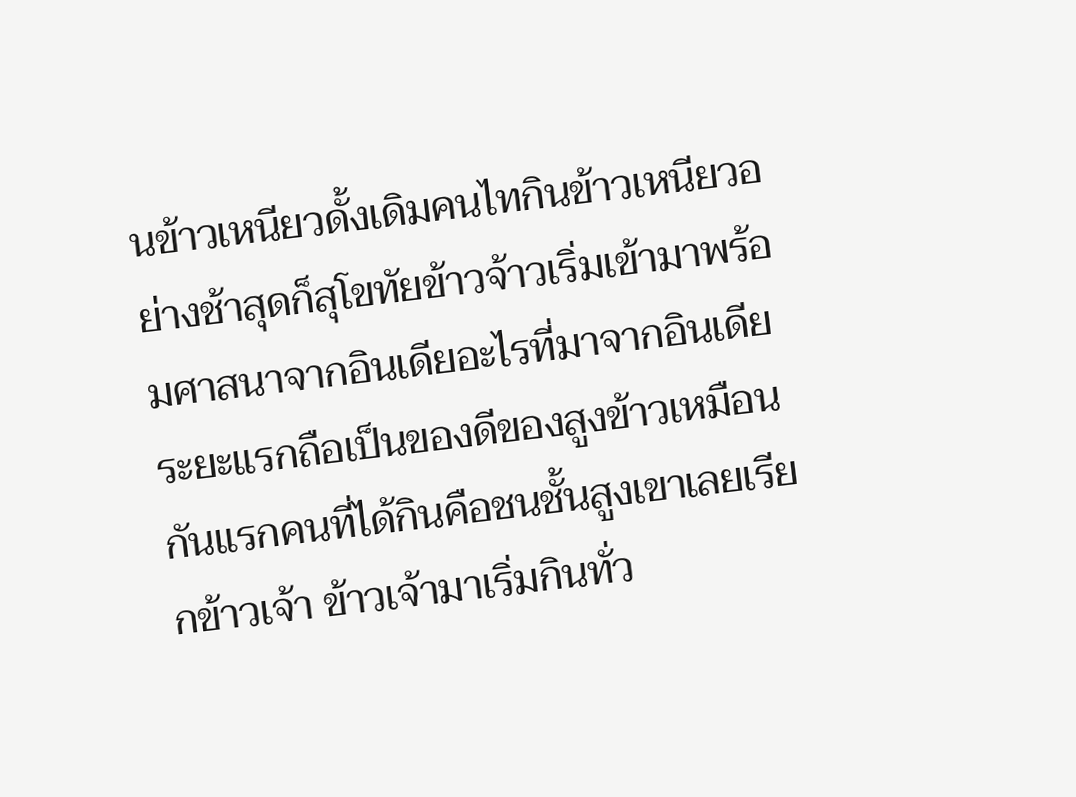นข้าวเหนียวดั้งเดิมคนไทกินข้าวเหนียวอย่างช้าสุดก็สุโขทัยข้าวจ้าวเริ่มเข้ามาพร้อมศาสนาจากอินเดียอะไรที่มาจากอินเดียระยะแรกถือเป็นของดีของสูงข้าวเหมือนกันแรกคนที่ได้กินคือชนชั้นสูงเขาเลยเรียกข้าวเจ้า ข้าวเจ้ามาเริ่มกินทั่ว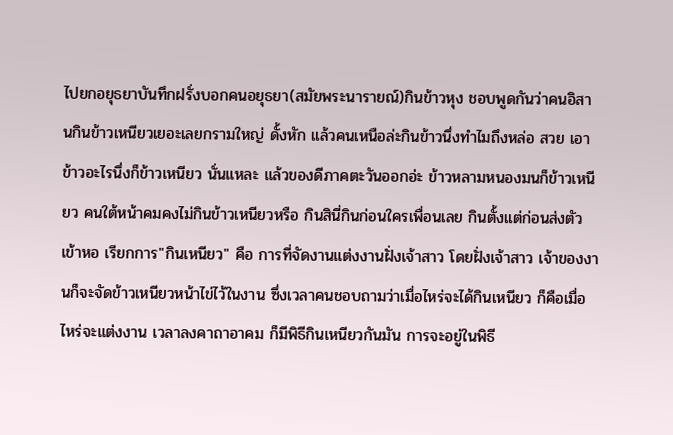ไปยกอยุธยาบันทึกฝรั่งบอกคนอยุธยา(สมัยพระนารายณ์)กินข้าวหุง ชอบพูดกันว่าคนอิสานกินข้าวเหนียวเยอะเลยกรามใหญ่ ดั้งหัก แล้วคนเหนือล่ะกินข้าวนึ่งทำไมถึงหล่อ สวย เอาข้าวอะไรนึ่งก็ข้าวเหนียว นั่นแหละ แล้วของดีภาคตะวันออกอ่ะ ข้าวหลามหนองมนก็ข้าวเหนียว คนใต้หน้าคมคงไม่กินข้าวเหนียวหรือ กินสินี่กินก่อนใครเพื่อนเลย กินตั้งแต่ก่อนส่งตัวเข้าหอ เรียกการ"กินเหนียว" คือ การที่จัดงานแต่งงานฝั่งเจ้าสาว โดยฝั่งเจ้าสาว เจ้าของงานก็จะจัดข้าวเหนียวหน้าไข่ไว้ในงาน ซึ่งเวลาคนชอบถามว่าเมื่อไหร่จะได้กินเหนียว ก็คือเมื่อไหร่จะแต่งงาน เวลาลงคาถาอาคม ก็มีพิธีกินเหนียวกันมัน การจะอยู่ในพิธี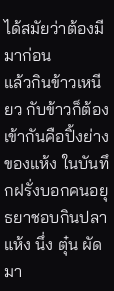ได้สมัยว่าต้องมีมาก่อน
แล้วกินข้าวเหนียว กับข้าวก็ต้องเข้ากันคือปิ้งย่าง ของแห้ง ในบันทึกฝรั่งบอกคนอยุธยาชอบกินปลาแห้ง นึ่ง ตุ๋น ผัดมา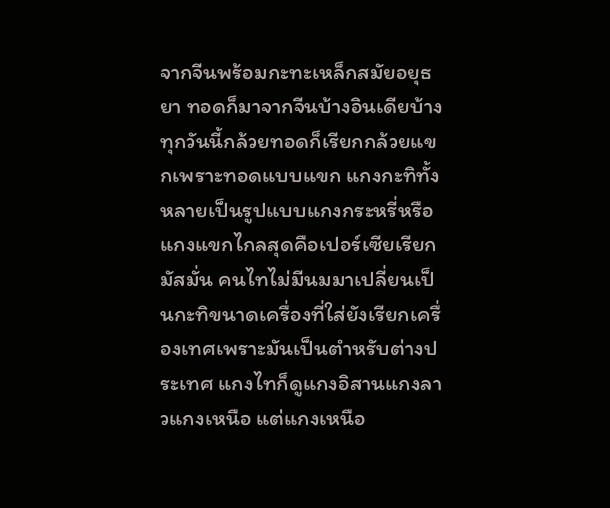จากจีนพร้อมกะทะเหล็กสมัยอยุธยา ทอดก็มาจากจีนบ้างอินเดียบ้าง ทุกวันนี้กล้วยทอดก็เรียกกล้วยแขกเพราะทอดแบบแขก แกงกะทิทั้งหลายเป็นรูปแบบแกงกระหรี่หรือแกงแขกไกลสุดคือเปอร์เซียเรียกมัสมั่น คนไทไม่มีนมมาเปลี่ยนเป็นกะทิขนาดเครื่องที่ใส่ยังเรียกเครื่องเทศเพราะมันเป็นตำหรับต่างประเทศ แกงไทก็ดูแกงอิสานแกงลาวแกงเหนือ แต่แกงเหนือ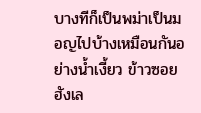บางทีก็เป็นพม่าเป็นมอญไปบ้างเหมือนกันอย่างน้ำเงี้ยว ข้าวซอย ฮังเล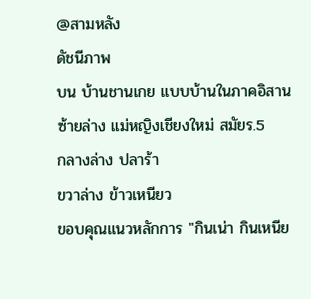@สามหลัง
ดัชนีภาพ
บน บ้านชานเกย แบบบ้านในภาคอิสาน
ซ้ายล่าง แม่หญิงเชียงใหม่ สมัยร.5
กลางล่าง ปลาร้า
ขวาล่าง ข้าวเหนียว
ขอบคุณแนวหลักการ "กินเน่า กินเหนีย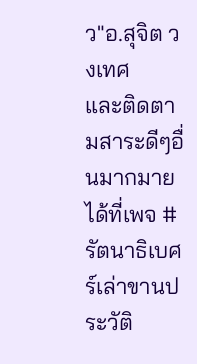ว"อ.สุจิต วงเทศ
และติดตามสาระดีๆอื่นมากมาย
ได้ที่เพจ #รัตนาธิเบศร์เล่าขานประวัติ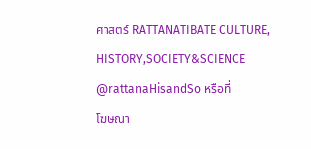ศาสตร์ RATTANATIBATE CULTURE, HISTORY,SOCIETY&SCIENCE @rattanaHisandSo หรือที่
โฆษณา